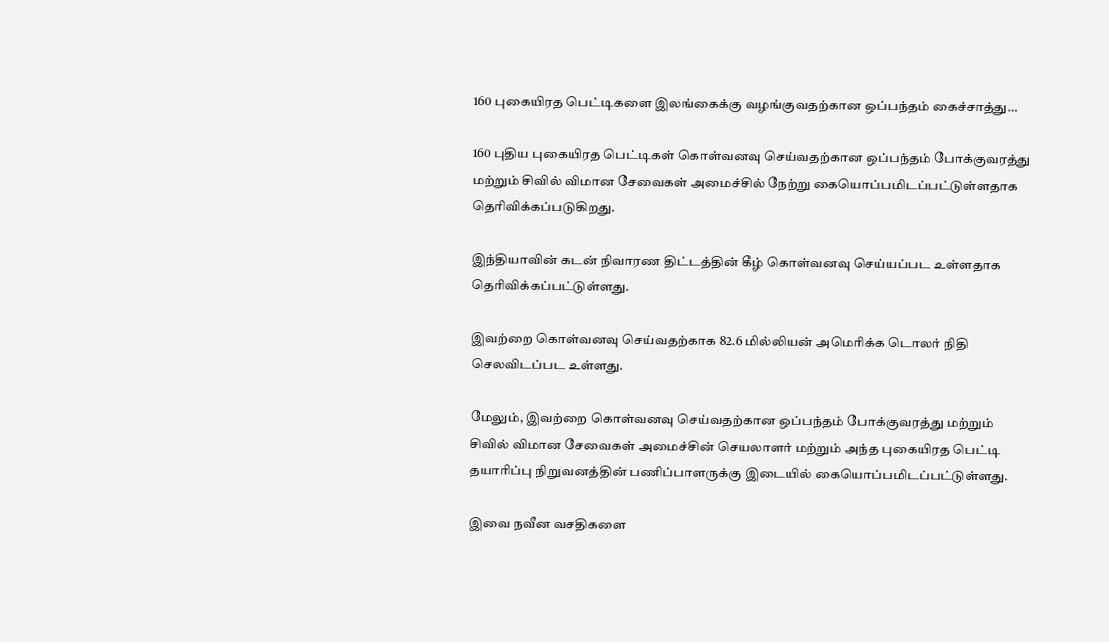160 புகையிரத பெட்டிகளை இலங்கைக்கு வழங்குவதற்கான ஒப்பந்தம் கைச்சாத்து…

160 புதிய புகையிரத பெட்டிகள் கொள்வனவு செய்வதற்கான ஒப்பந்தம் போக்குவரத்து மற்றும் சிவில் விமான சேவைகள் அமைச்சில் நேற்று கையொப்பமிடப்பட்டுள்ளதாக தெரிவிக்கப்படுகிறது.

இந்தியாவின் கடன் நிவாரண திட்டத்தின் கீழ் கொள்வனவு செய்யப்பட உள்ளதாக தெரிவிக்கப்பட்டுள்ளது.

இவற்றை கொள்வனவு செய்வதற்காக 82.6 மில்லியன் அமெரிக்க டொலர் நிதி செலவிடப்பட உள்ளது.

மேலும், இவற்றை கொள்வனவு செய்வதற்கான ஒப்பந்தம் போக்குவரத்து மற்றும் சிவில் விமான சேவைகள் அமைச்சின் செயலாளர் மற்றும் அந்த புகையிரத பெட்டி தயாரிப்பு நிறுவனத்தின் பணிப்பாளருக்கு இடையில் கையொப்பமிடப்பட்டுள்ளது.

இவை நவீன வசதிகளை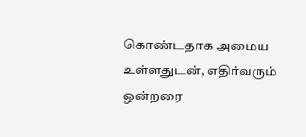கொண்டதாக அமைய உள்ளதுடன், எதிர்வரும் ஒன்றரை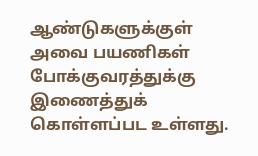ஆண்டுகளுக்குள் அவை பயணிகள் போக்குவரத்துக்கு இணைத்துக் கொள்ளப்பட உள்ளது.